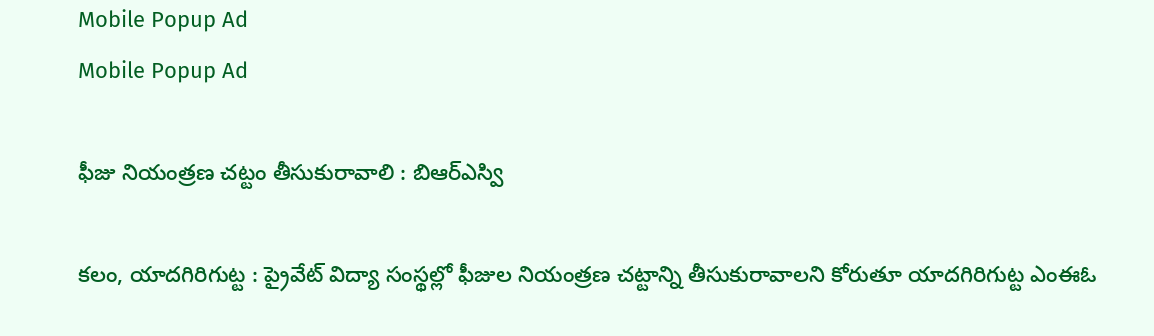Mobile Popup Ad
Mobile Popup Ad

ఫీజు నియంత్రణ చట్టం తీసుకురావాలి : బిఆర్ఎస్వి

కలం, యాదగిరిగుట్ట : ప్రైవేట్ విద్యా సంస్థల్లో ఫీజుల నియంత్రణ చట్టాన్ని తీసుకురావాలని కోరుతూ యాదగిరిగుట్ట ఎంఈఓ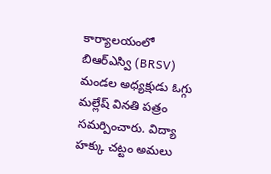కార్యాలయంలో బిఆర్ఎస్వి (BRSV) మండల అధ్యక్షుడు ఓగ్గు మల్లేష్ వినతి పత్రం సమర్పించారు. విద్యా హక్కు చట్టం అమలు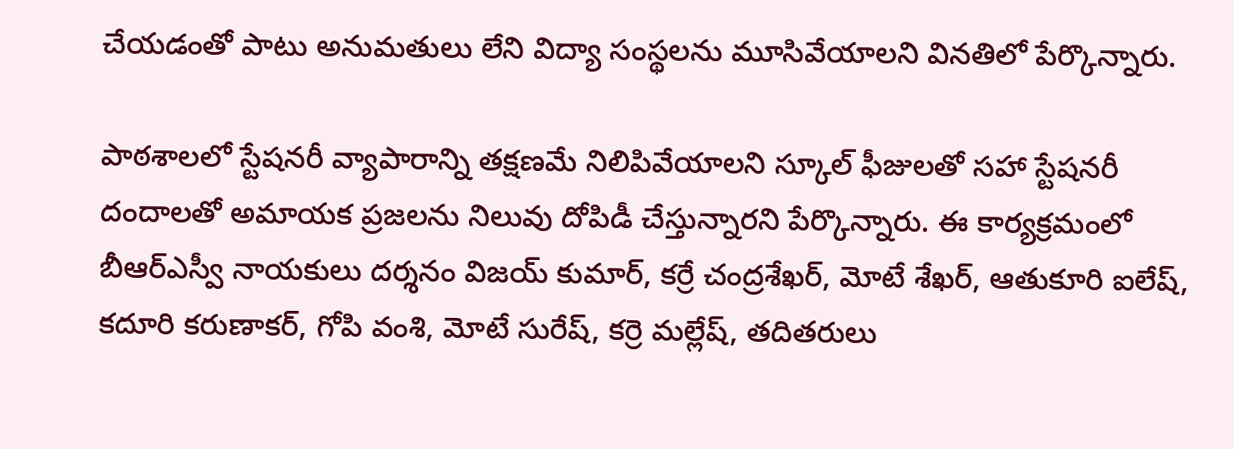చేయడంతో పాటు అనుమతులు లేని విద్యా సంస్థలను మూసివేయాలని వినతిలో పేర్కొన్నారు.

పాఠశాలలో స్టేషనరీ వ్యాపారాన్ని తక్షణమే నిలిపివేయాలని స్కూల్ ఫీజులతో సహా స్టేషనరీ దందాలతో అమాయక ప్రజలను నిలువు దోపిడీ చేస్తున్నారని పేర్కొన్నారు. ఈ కార్యక్రమంలో బీఆర్ఎస్వీ నాయకులు దర్శనం విజయ్ కుమార్, కర్రే చంద్రశేఖర్, మోటే శేఖర్, ఆతుకూరి ఐలేష్, కదూరి కరుణాకర్, గోపి వంశి, మోటే సురేష్, కర్రె మల్లేష్, తదితరులు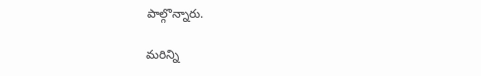పాల్గొన్నారు.

మ‌రిన్ని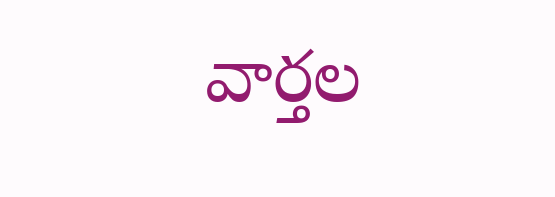వార్త‌ల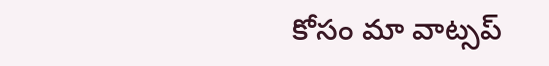కోసం మా వాట్స‌ప్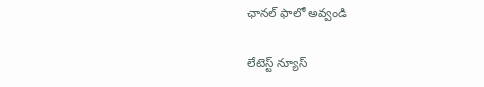ఛాన‌ల్ ఫాలో అవ్వండి

లేటెస్ట్ న్యూస్‌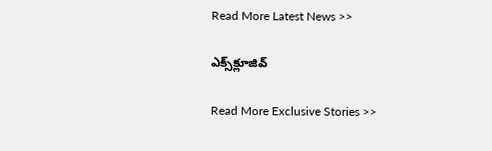Read More Latest News >>

ఎక్స్‌క్లూజివ్‌

Read More Exclusive Stories >>